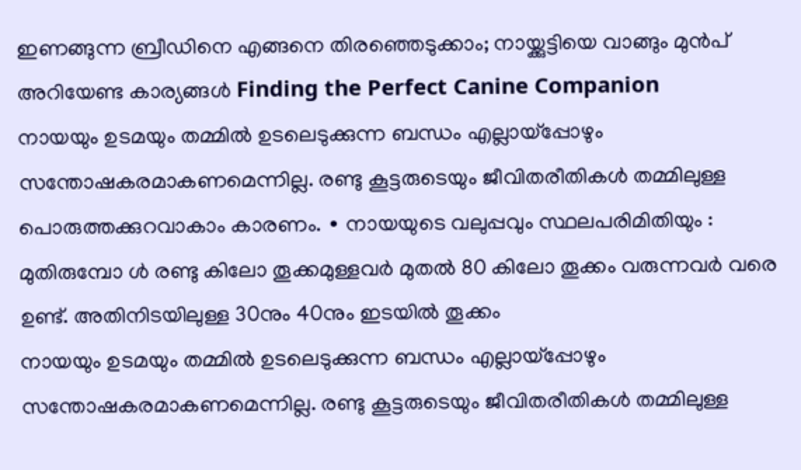ഇണങ്ങുന്ന ബ്രീഡിനെ എങ്ങനെ തിരഞ്ഞെടുക്കാം; നായ്ക്കുട്ടിയെ വാങ്ങും മുൻപ് അറിയേണ്ട കാര്യങ്ങൾ Finding the Perfect Canine Companion
നായയും ഉടമയും തമ്മിൽ ഉടലെടുക്കുന്ന ബന്ധം എല്ലായ്പ്പോഴും സന്തോഷകരമാകണമെന്നില്ല. രണ്ടു കൂട്ടരുടെയും ജീവിതരീതികൾ തമ്മിലുള്ള പൊരുത്തക്കുറവാകാം കാരണം. ∙ നായയുടെ വലുപ്പവും സ്ഥലപരിമിതിയും : മുതിരുമ്പോ ൾ രണ്ടു കിലോ തൂക്കമുള്ളവർ മുതൽ 80 കിലോ തൂക്കം വരുന്നവർ വരെ ഉണ്ട്. അതിനിടയിലുള്ള 30നും 40നും ഇടയിൽ തൂക്കം
നായയും ഉടമയും തമ്മിൽ ഉടലെടുക്കുന്ന ബന്ധം എല്ലായ്പ്പോഴും സന്തോഷകരമാകണമെന്നില്ല. രണ്ടു കൂട്ടരുടെയും ജീവിതരീതികൾ തമ്മിലുള്ള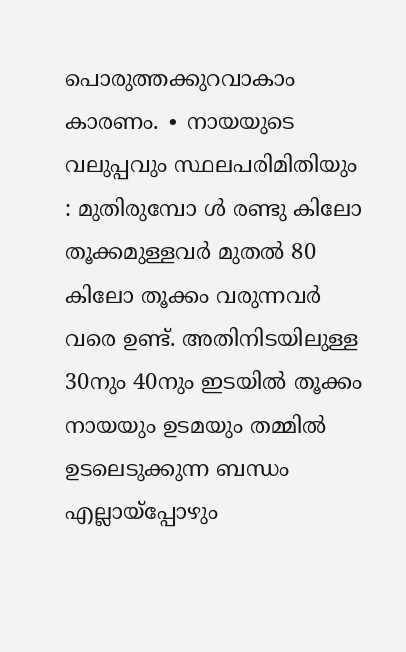പൊരുത്തക്കുറവാകാം കാരണം. ∙ നായയുടെ വലുപ്പവും സ്ഥലപരിമിതിയും : മുതിരുമ്പോ ൾ രണ്ടു കിലോ തൂക്കമുള്ളവർ മുതൽ 80 കിലോ തൂക്കം വരുന്നവർ വരെ ഉണ്ട്. അതിനിടയിലുള്ള 30നും 40നും ഇടയിൽ തൂക്കം
നായയും ഉടമയും തമ്മിൽ ഉടലെടുക്കുന്ന ബന്ധം എല്ലായ്പ്പോഴും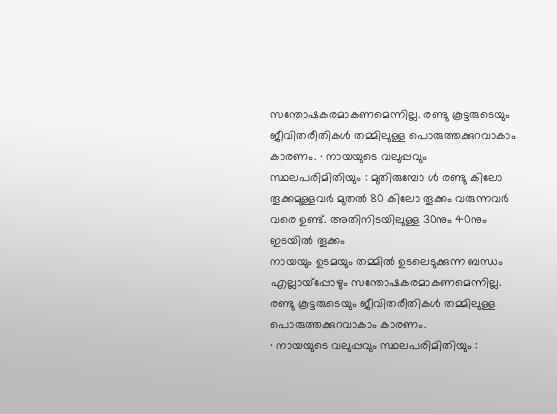സന്തോഷകരമാകണമെന്നില്ല. രണ്ടു കൂട്ടരുടെയും ജീവിതരീതികൾ തമ്മിലുള്ള പൊരുത്തക്കുറവാകാം കാരണം. ∙ നായയുടെ വലുപ്പവും സ്ഥലപരിമിതിയും : മുതിരുമ്പോ ൾ രണ്ടു കിലോ തൂക്കമുള്ളവർ മുതൽ 80 കിലോ തൂക്കം വരുന്നവർ വരെ ഉണ്ട്. അതിനിടയിലുള്ള 30നും 40നും ഇടയിൽ തൂക്കം
നായയും ഉടമയും തമ്മിൽ ഉടലെടുക്കുന്ന ബന്ധം എല്ലായ്പ്പോഴും സന്തോഷകരമാകണമെന്നില്ല. രണ്ടു കൂട്ടരുടെയും ജീവിതരീതികൾ തമ്മിലുള്ള പൊരുത്തക്കുറവാകാം കാരണം.
∙ നായയുടെ വലുപ്പവും സ്ഥലപരിമിതിയും :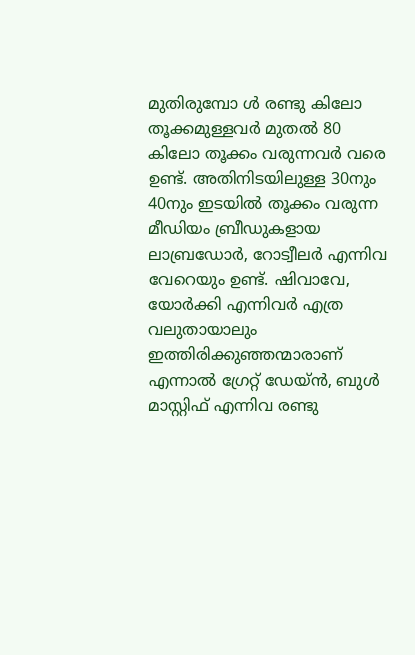മുതിരുമ്പോ ൾ രണ്ടു കിലോ തൂക്കമുള്ളവർ മുതൽ 80 കിലോ തൂക്കം വരുന്നവർ വരെ ഉണ്ട്. അതിനിടയിലുള്ള 30നും 40നും ഇടയിൽ തൂക്കം വരുന്ന മീഡിയം ബ്രീഡുകളായ ലാബ്രഡോർ, റോട്വീലർ എന്നിവ വേറെയും ഉണ്ട്. ഷിവാവേ, യോർക്കി എന്നിവർ എത്ര വലുതായാലും ഇത്തിരിക്കുഞ്ഞന്മാരാണ് എന്നാൽ ഗ്രേറ്റ് ഡേയ്ൻ, ബുൾ മാസ്റ്റിഫ് എന്നിവ രണ്ടു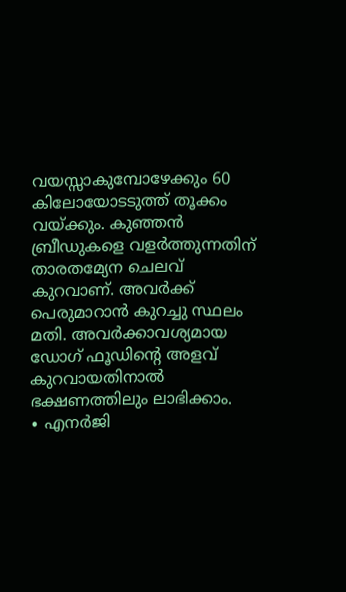വയസ്സാകുമ്പോഴേക്കും 60 കിലോയോടടുത്ത് തൂക്കം വയ്ക്കും. കുഞ്ഞൻ ബ്രീഡുകളെ വളർത്തുന്നതിന് താരതമ്യേന ചെലവ് കുറവാണ്. അവർക്ക് പെരുമാറാൻ കുറച്ചു സ്ഥലം മതി. അവർക്കാവശ്യമായ ഡോഗ് ഫൂഡിന്റെ അളവ് കുറവായതിനാൽ ഭക്ഷണത്തിലും ലാഭിക്കാം.
∙ എനർജി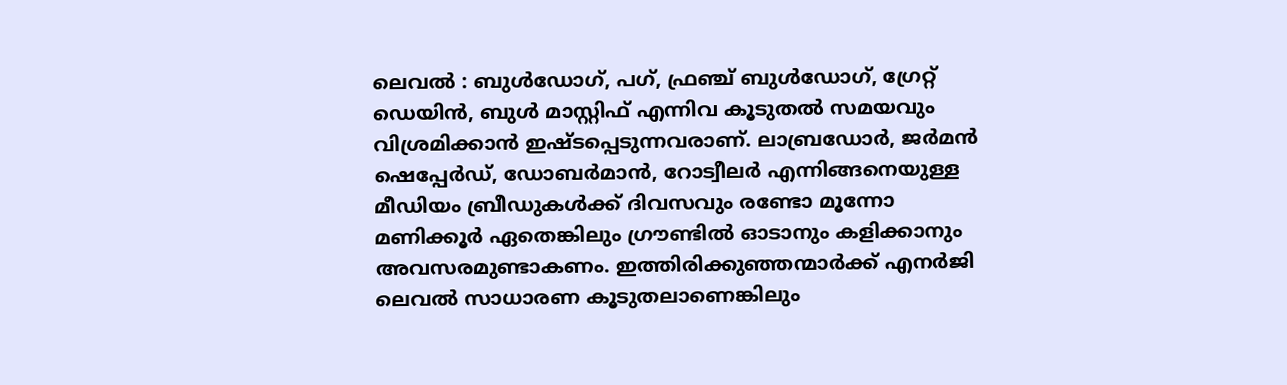ലെവൽ : ബുൾഡോഗ്, പഗ്, ഫ്രഞ്ച് ബുൾഡോഗ്, ഗ്രേറ്റ് ഡെയിൻ, ബുൾ മാസ്റ്റിഫ് എന്നിവ കൂടുതൽ സമയവും വിശ്രമിക്കാൻ ഇഷ്ടപ്പെടുന്നവരാണ്. ലാബ്രഡോർ, ജർമൻ ഷെപ്പേർഡ്, ഡോബർമാൻ, റോട്വീലർ എന്നിങ്ങനെയുള്ള മീഡിയം ബ്രീഡുകൾക്ക് ദിവസവും രണ്ടോ മൂന്നോ മണിക്കൂർ ഏതെങ്കിലും ഗ്രൗണ്ടിൽ ഓടാനും കളിക്കാനും അവസരമുണ്ടാകണം. ഇത്തിരിക്കുഞ്ഞന്മാർക്ക് എനർജി ലെവൽ സാധാരണ കൂടുതലാണെങ്കിലും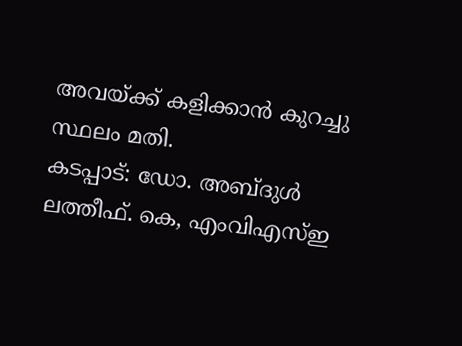അവയ്ക്ക് കളിക്കാൻ കുറച്ചു സ്ഥലം മതി.
കടപ്പാട്: ഡോ. അബ്ദുൾ ലത്തീഫ്. കെ, എംവിഎസ്ഇ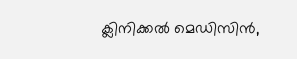ക്ലിനിക്കൽ മെഡിസിൻ,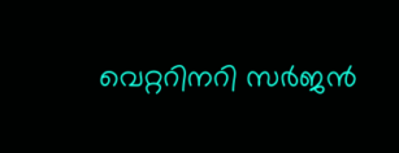വെറ്ററിനറി സർജൻ